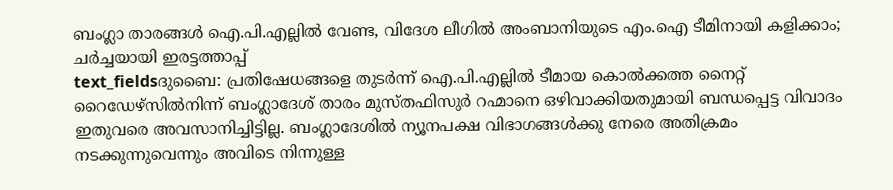ബംഗ്ലാ താരങ്ങൾ ഐ.പി.എല്ലിൽ വേണ്ട, വിദേശ ലീഗിൽ അംബാനിയുടെ എം.ഐ ടീമിനായി കളിക്കാം; ചർച്ചയായി ഇരട്ടത്താപ്പ്
text_fieldsദുബൈ: പ്രതിഷേധങ്ങളെ തുടർന്ന് ഐ.പി.എല്ലിൽ ടീമായ കൊൽക്കത്ത നൈറ്റ് റൈഡേഴ്സിൽനിന്ന് ബംഗ്ലാദേശ് താരം മുസ്തഫിസുർ റഹ്മാനെ ഒഴിവാക്കിയതുമായി ബന്ധപ്പെട്ട വിവാദം ഇതുവരെ അവസാനിച്ചിട്ടില്ല. ബംഗ്ലാദേശിൽ ന്യൂനപക്ഷ വിഭാഗങ്ങൾക്കു നേരെ അതിക്രമം നടക്കുന്നുവെന്നും അവിടെ നിന്നുള്ള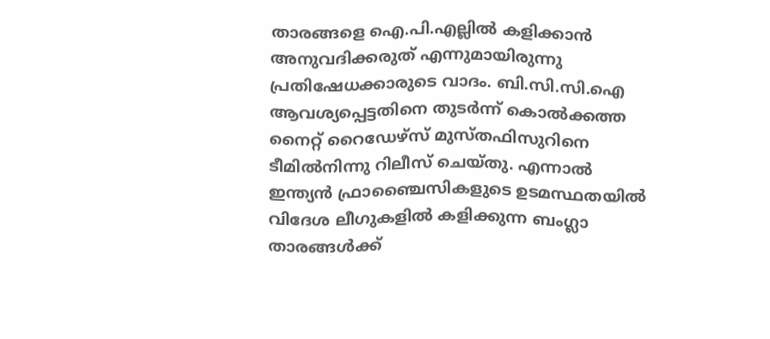താരങ്ങളെ ഐ.പി.എല്ലിൽ കളിക്കാൻ അനുവദിക്കരുത് എന്നുമായിരുന്നു പ്രതിഷേധക്കാരുടെ വാദം. ബി.സി.സി.ഐ ആവശ്യപ്പെട്ടതിനെ തുടർന്ന് കൊൽക്കത്ത നൈറ്റ് റൈഡേഴ്സ് മുസ്തഫിസുറിനെ ടീമിൽനിന്നു റിലീസ് ചെയ്തു. എന്നാൽ ഇന്ത്യൻ ഫ്രാഞ്ചൈസികളുടെ ഉടമസ്ഥതയിൽ വിദേശ ലീഗുകളിൽ കളിക്കുന്ന ബംഗ്ലാ താരങ്ങൾക്ക്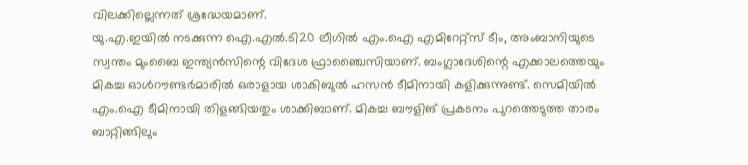വിലക്കില്ലെന്നത് ശ്രദ്ധേയമാണ്.
യു.എ.ഇയിൽ നടക്കുന്ന ഐ.എൽ.ടി20 ലീഗിൽ എം.ഐ എമിറേറ്റ്സ് ടീം, അംബാനിയുടെ സ്വന്തം മുംബൈ ഇന്ത്യൻസിന്റെ വിദേശ ഫ്രാഞ്ചൈസിയാണ്. ബംഗ്ലാദേശിന്റെ എക്കാലത്തെയും മികച്ച ഓൾറൗണ്ടർമാരിൽ ഒരാളായ ശാകിബുൽ ഹസൻ ടീമിനായി കളിക്കുന്നുണ്ട്. സെമിയിൽ എം.ഐ ടീമിനായി തിളങ്ങിയതും ശാക്കിബാണ്. മികച്ച ബൗളിങ് പ്രകടനം പുറത്തെടുത്ത താരം ബാറ്റിങ്ങിലും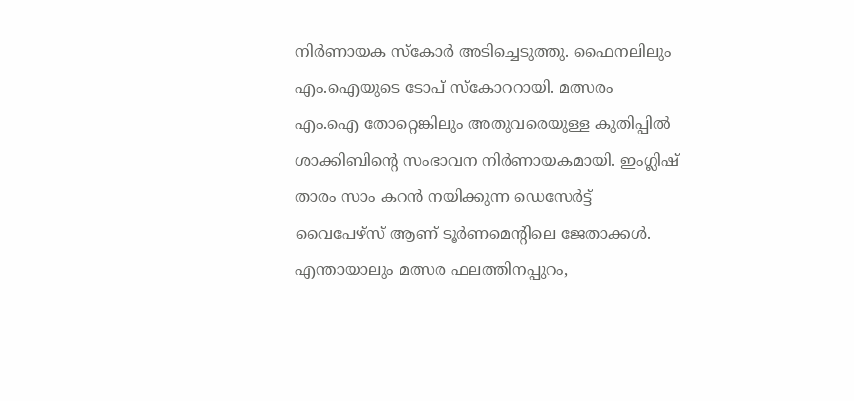നിർണായക സ്കോർ അടിച്ചെടുത്തു. ഫൈനലിലും എം.ഐയുടെ ടോപ് സ്കോററായി. മത്സരം എം.ഐ തോറ്റെങ്കിലും അതുവരെയുള്ള കുതിപ്പിൽ ശാക്കിബിന്റെ സംഭാവന നിർണായകമായി. ഇംഗ്ലിഷ് താരം സാം കറൻ നയിക്കുന്ന ഡെസേർട്ട് വൈപേഴ്സ് ആണ് ടൂർണമെന്റിലെ ജേതാക്കൾ.
എന്തായാലും മത്സര ഫലത്തിനപ്പുറം,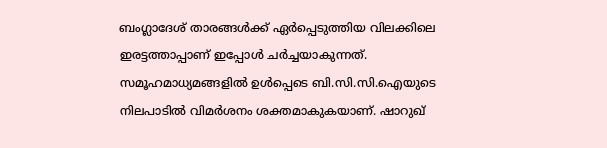ബംഗ്ലാദേശ് താരങ്ങൾക്ക് ഏർപ്പെടുത്തിയ വിലക്കിലെ ഇരട്ടത്താപ്പാണ് ഇപ്പോൾ ചർച്ചയാകുന്നത്. സമൂഹമാധ്യമങ്ങളിൽ ഉൾപ്പെടെ ബി.സി.സി.ഐയുടെ നിലപാടിൽ വിമർശനം ശക്തമാകുകയാണ്. ഷാറുഖ്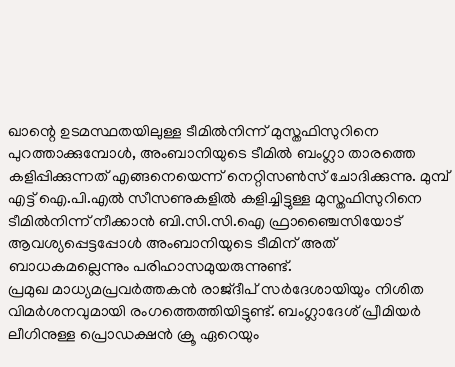ഖാന്റെ ഉടമസ്ഥതയിലുള്ള ടീമിൽനിന്ന് മുസ്തഫിസുറിനെ പുറത്താക്കുമ്പോൾ, അംബാനിയുടെ ടീമിൽ ബംഗ്ലാ താരത്തെ കളിപ്പിക്കുന്നത് എങ്ങനെയെന്ന് നെറ്റിസൺസ് ചോദിക്കുന്നു. മുമ്പ് എട്ട് ഐ.പി.എൽ സീസണുകളിൽ കളിച്ചിട്ടുള്ള മുസ്തഫിസുറിനെ ടീമിൽനിന്ന് നീക്കാൻ ബി.സി.സി.ഐ ഫ്രാഞ്ചൈസിയോട് ആവശ്യപ്പെട്ടപ്പോൾ അംബാനിയുടെ ടീമിന് അത് ബാധകമല്ലെന്നും പരിഹാസമുയരുന്നുണ്ട്.
പ്രമുഖ മാധ്യമപ്രവർത്തകൻ രാജ്ദീപ് സർദേശായിയും നിശിത വിമർശനവുമായി രംഗത്തെത്തിയിട്ടുണ്ട്. ബംഗ്ലാദേശ് പ്രീമിയർ ലീഗിനുള്ള പ്രൊഡക്ഷൻ ക്രൂ ഏറെയും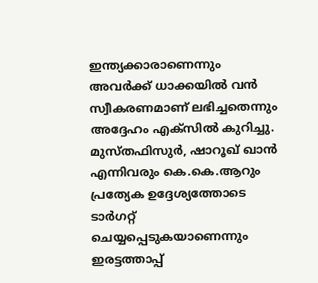ഇന്ത്യക്കാരാണെന്നും അവർക്ക് ധാക്കയിൽ വൻ സ്വീകരണമാണ് ലഭിച്ചതെന്നും അദ്ദേഹം എക്സിൽ കുറിച്ചു. മുസ്തഫിസുർ, ഷാറൂഖ് ഖാൻ എന്നിവരും കെ.കെ.ആറും പ്രത്യേക ഉദ്ദേശ്യത്തോടെ ടാർഗറ്റ് ചെയ്യപ്പെടുകയാണെന്നും ഇരട്ടത്താപ്പ്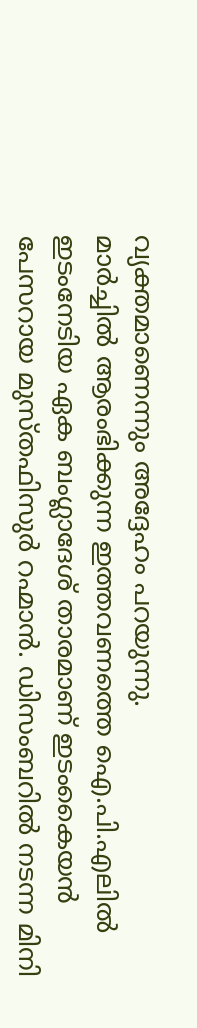വ്യക്തമാണെന്നും അദ്ദേഹം പറയുന്നു.
മാർച്ചിൽ ആരംഭിക്കുന്ന ഇത്തവണത്തെ ഐ.പി.എലിൽ ഇടംനേടിയ ഏക ബംഗ്ലാദേശ് താരമാണ് ഇടംകൈയൻ പേസറായ മുസ്തഫിസുർ റഹ്മാൻ. ഡിസംബറിൽ നടന്ന മിനി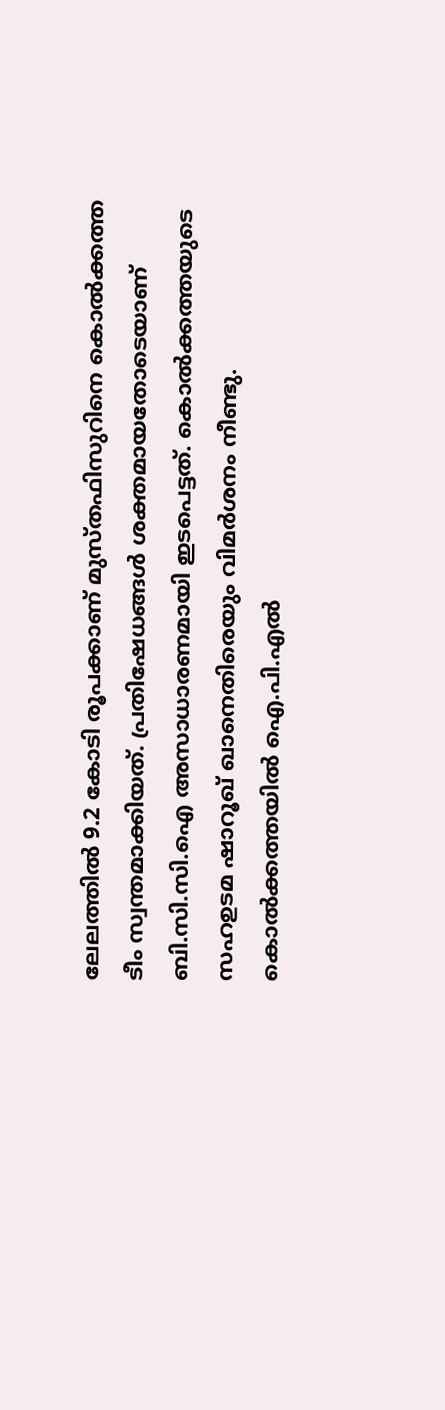ലേലത്തിൽ 9.2 കോടി രൂപക്കാണ് മുസ്തഫിസുറിനെ കൊൽക്കത്ത ടീം സ്വന്തമാക്കിയത്. പ്രതിഷേധങ്ങൾ ശക്തമായതോടെയാണ് ബി.സി.സി.ഐ അസാധാരണമായി ഇടപെട്ടത്. കൊൽക്കത്തയുടെ സഹഉടമ ഷാറൂഖ് ഖാനെതിരെയും വിമർശനം നീണ്ടു. കൊൽക്കത്തയിൽ ഐ.പി.എൽ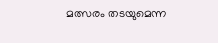മത്സരം തടയുമെന്ന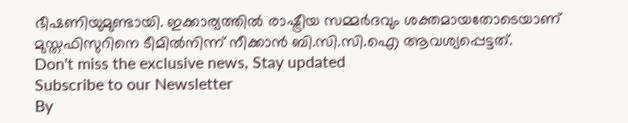ഭീഷണിയുമുണ്ടായി. ഇക്കാര്യത്തിൽ രാഷ്ട്രീയ സമ്മർദവും ശക്തമായതോടെയാണ് മുസ്തഫിസുറിനെ ടീമിൽനിന്ന് നീക്കാൻ ബി.സി.സി.ഐ ആവശ്യപ്പെട്ടത്.
Don't miss the exclusive news, Stay updated
Subscribe to our Newsletter
By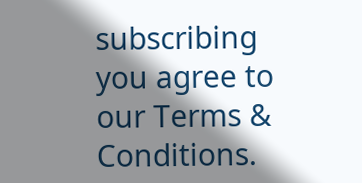subscribing you agree to our Terms & Conditions.